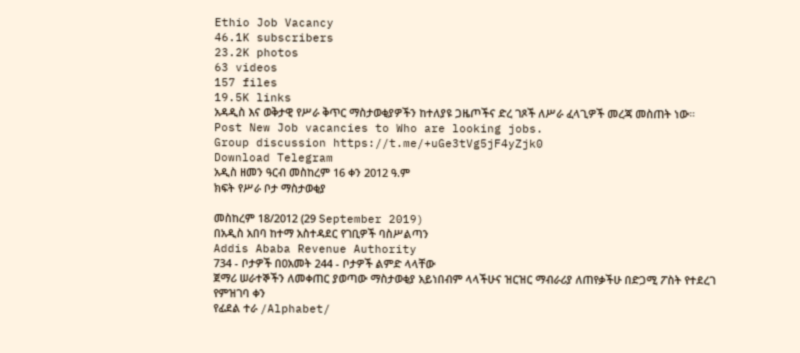Ethio Job Vacancy
46.1K subscribers
23.2K photos
63 videos
157 files
19.5K links
አዳዲስ እና ወቅታዊ የሥራ ቅጥር ማስታወቂያዎችን ከተለያዩ ጋዜጦችና ድረ ገጾች ለሥራ ፈላጊዎች መረጃ መስጠት ነው።
Post New Job vacancies to Who are looking jobs.
Group discussion https://t.me/+uGe3tVg5jF4yZjk0
Download Telegram
አዲስ ዘመን ዓርብ መስከረም 16 ቀን 2012 ዓ.ም
ክፍት የሥራ ቦታ ማስታወቂያ

መስከረም 18/2012 (29 September 2019)
በአዲስ አበባ ከተማ አስተዳደር የገቢዎች ባስሥልጣን
Addis Ababa Revenue Authority
734 - ቦታዎች በ0አመት 244 - ቦታዎች ልምድ ላላቸው
ጀማሪ ሠራተኞችን ለመቀጠር ያወጣው ማስታወቂያ አይነበብም ላላችሁና ዝርዝር ማብራሪያ ለጠየቃችሁ በድጋሚ ፖስት የተደረገ
የምዝገባ ቀን
የፊደል ተራ /Alphabet/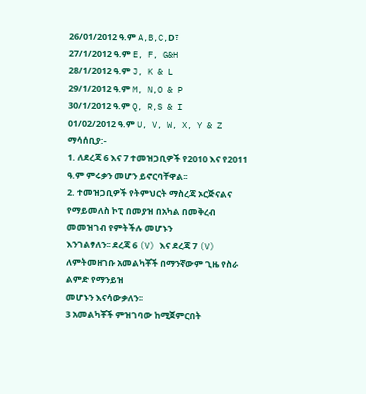26/01/2012 ዓ.ም A,B,C,D፣
27/1/2012 ዓ.ም E, F, G&H
28/1/2012 ዓ.ም J, K & L
29/1/2012 ዓ.ም M, N,O & P
30/1/2012 ዓ.ም Q, R,S & I
01/02/2012 ዓ.ም U, V, W, X, Y & Z
ማሳሰቢያ:-
1. ለደረጃ 6 እና 7 ተመዝጋቢዎች የ2010 እና የ2011 ዓ.ም ምሩቃን መሆን ይኖርባቸዋል፡፡
2. ተመዝጋቢዎች የትምህርት ማስረጃ ኦርጅናልና የማይመለስ ኮፒ በመያዝ በአካል በመቅረብ መመዝገብ የምትችሉ መሆኑን
እንገልፃለን፡፡ ደረጃ 6 (V) እና ደረጃ 7 (V) ለምትመዘገቡ አመልካቾች በማንኛውም ጊዜ የስራ ልምድ የማንይዝ
መሆኑን እናሳውቃለን፡፡
3 አመልካቾች ምዝገባው ከሚጀምርበት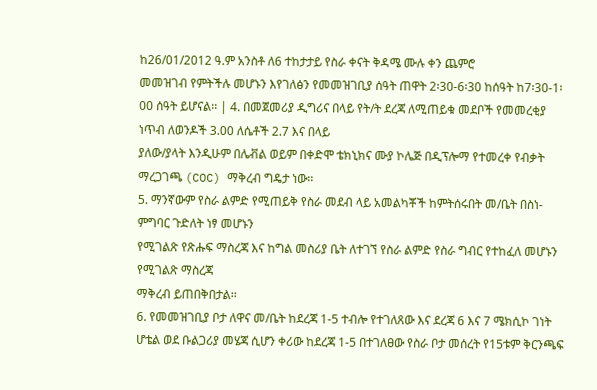ከ26/01/2012 ዓ.ም አንስቶ ለ6 ተከታታይ የስራ ቀናት ቅዳሜ ሙሉ ቀን ጨምሮ
መመዝገብ የምትችሉ መሆኑን እየገለፅን የመመዝገቢያ ሰዓት ጠዋት 2፡30-6፡30 ከሰዓት ከ7፡30-1፡00 ሰዓት ይሆናል፡፡ | 4. በመጀመሪያ ዲግሪና በላይ የት/ት ደረጃ ለሚጠይቁ መደቦች የመመረቂያ ነጥብ ለወንዶች 3.00 ለሴቶች 2.7 እና በላይ
ያለው/ያላት እንዲሁም በሌቭል ወይም በቀድሞ ቴክኒክና ሙያ ኮሌጅ በዲፕሎማ የተመረቀ የብቃት ማረጋገጫ (COC) ማቅረብ ግዴታ ነው፡፡
5. ማንኛውም የስራ ልምድ የሚጠይቅ የስራ መደብ ላይ አመልካቾች ከምትሰሩበት መ/ቤት በስነ-ምግባር ጉድለት ነፃ መሆኑን
የሚገልጽ የጽሑፍ ማስረጃ እና ከግል መስሪያ ቤት ለተገኘ የስራ ልምድ የስራ ግብር የተከፈለ መሆኑን የሚገልጽ ማስረጃ
ማቅረብ ይጠበቅበታል፡፡
6. የመመዝገቢያ ቦታ ለዋና መ/ቤት ከደረጃ 1-5 ተብሎ የተገለጸው እና ደረጃ 6 እና 7 ሜክሲኮ ገነት ሆቴል ወደ ቡልጋሪያ መሄጃ ሲሆን ቀሪው ከደረጃ 1-5 በተገለፀው የስራ ቦታ መሰረት የ15ቱም ቅርንጫፍ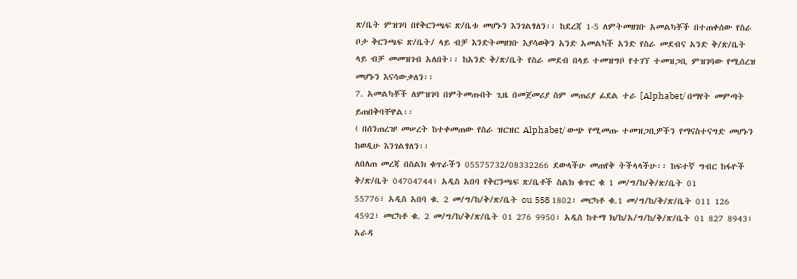ጽ/ቤት ምዝገባ በየቅርንጫፍ ጽ/ቤቱ መሆኑን እንገልፃለን፡፡ ከደረጃ 1-5 ለምትመዘገቡ አመልካቾች በተጠቀሰው የስራ ቦታ ቅርንጫፍ ጽ/ቤት/ ላይ ብቻ እንድትመዘገቡ እያሳወቅን አንድ አመልካች አንድ የስራ መደብና አንድ ቅ/ጽ/ቤት ላይ ብቻ መመዝገብ አለበት፡፡ ከአንድ ቅ/ጽ/ቤት የስራ መደብ በላይ ተመዝግቦ የተገኘ ተመዝጋቢ ምዝገባው የሚሰረዝ መሆኑን እናሳውቃለን፡፡
7. አመልካቾች ለምዝገባ በምትመጡበት ጊዜ በመጀመሪያ ስም መጠሪያ ፊደል ተራ [Alphabet/ በማየት መምጣት ይጠበቅባቸዋል፡፡
( በሰንጠረዡ መሠረት ከተቀመጠው የስራ ዝርዝር Alphabet/ ውጭ የሚመጡ ተመዝጋቢዎችን የማናስተናግድ መሆኑን ከወዲሁ እንገልፃለን፡፡
ለበለጠ መረጃ በስልክ ቁጥራችን 05575732/08332266 ደውላችሁ መጠየቅ ትችላላችሁ፡፡ ከፍተኛ ግብር ከፋዮች ቅ/ጽ/ቤት 04704744፣ አዲስ አበባ የቅርንጫፍ ጽ/ቤቶች ስልክ ቁጥር ቁ 1 መ/ግ/ከ/ቅ/ጽ/ቤት 01
55776፣ አዲስ አበባ ቁ. 2 መ/ግ/ከ/ቅ/ጽ/ቤት ou 558 1802፣ መርካቶ ቁ.1 መ/ግ/ከ/ቅ/ጽ/ቤት 011 126 4592፣ መርካቶ ቁ. 2 መ/ግ/ከ/ቅ/ጽ/ቤት 01 276 9950፣ አዲስ ከተማ ክ/ከ/አ/ግ/ከ/ቅ/ጽ/ቤት 01 827 8943፣ አራዳ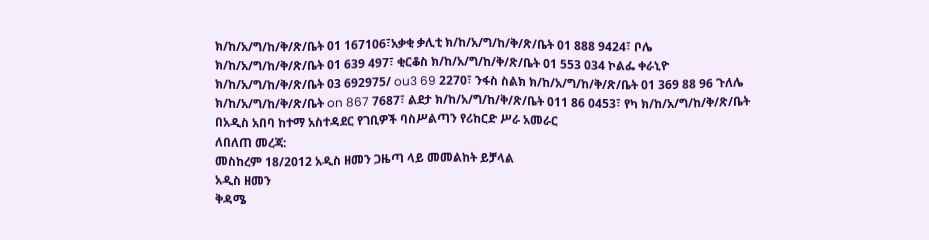ክ/ከ/አ/ግ/ከ/ቅ/ጽ/ቤት 01 167106፣አቃቂ ቃሊቲ ክ/ከ/አ/ግ/ከ/ቅ/ጽ/ቤት 01 888 9424፣ ቦሌ ክ/ከ/አ/ግ/ከ/ቅ/ጽ/ቤት 01 639 497፣ ቂርቆስ ክ/ከ/አ/ግ/ከ/ቅ/ጽ/ቤት 01 553 034 ኮልፌ ቀራኒዮ ክ/ከ/አ/ግ/ከ/ቅ/ጽ/ቤት 03 692975/ ou3 69 2270፣ ንፋስ ስልክ ክ/ከ/አ/ግ/ከ/ቅ/ጽ/ቤት 01 369 88 96 ጉለሌ ክ/ከ/አ/ግ/ከ/ቅ/ጽ/ቤት on 867 7687፣ ልደታ ክ/ከ/አ/ግ/ከ/ቅ/ጽ/ቤት 011 86 0453፣ የካ ክ/ከ/አ/ግ/ከ/ቅ/ጽ/ቤት በአዲስ አበባ ከተማ አስተዳደር የገቢዎች ባስሥልጣን የሪከርድ ሥራ አመራር
ለበለጠ መረጃ:
መስከረም 18/2012 አዲስ ዘመን ጋዜጣ ላይ መመልከት ይቻላል
አዲስ ዘመን
ቅዳሜ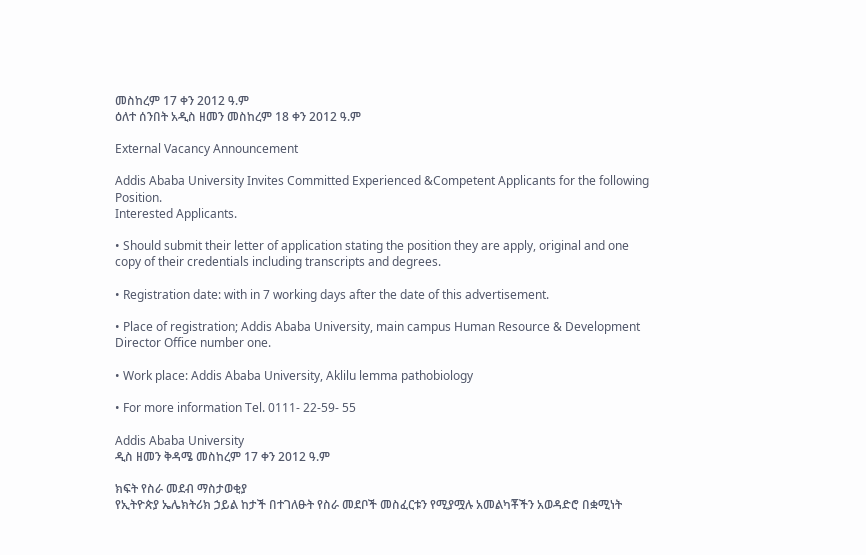መስከረም 17 ቀን 2012 ዓ.ም
ዕለተ ሰንበት አዲስ ዘመን መስከረም 18 ቀን 2012 ዓ.ም

External Vacancy Announcement

Addis Ababa University Invites Committed Experienced &Competent Applicants for the following Position.
Interested Applicants.

• Should submit their letter of application stating the position they are apply, original and one copy of their credentials including transcripts and degrees.

• Registration date: with in 7 working days after the date of this advertisement.

• Place of registration; Addis Ababa University, main campus Human Resource & Development Director Office number one.

• Work place: Addis Ababa University, Aklilu lemma pathobiology

• For more information Tel. 0111- 22-59- 55

Addis Ababa University
ዲስ ዘመን ቅዳሜ መስከረም 17 ቀን 2012 ዓ.ም

ክፍት የስራ መደብ ማስታወቂያ
የኢትዮጵያ ኤሌክትሪክ ኃይል ከታች በተገለፁት የስራ መደቦች መስፈርቱን የሚያሟሉ አመልካቾችን አወዳድሮ በቋሚነት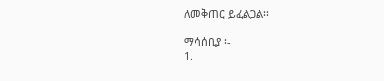ለመቅጠር ይፈልጋል፡፡

ማሳሰቢያ ፡-
1.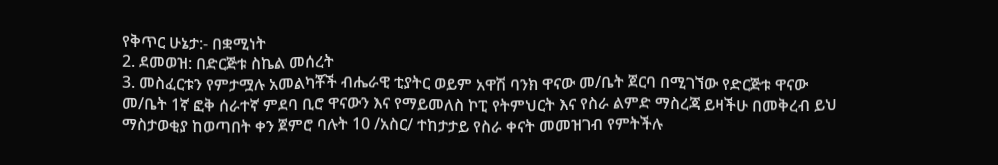የቅጥር ሁኔታ:- በቋሚነት
2. ደመወዝ: በድርጅቱ ስኬል መሰረት
3. መስፈርቱን የምታሟሉ አመልካቾች ብሔራዊ ቲያትር ወይም አዋሽ ባንክ ዋናው መ/ቤት ጀርባ በሚገኘው የድርጅቱ ዋናው
መ/ቤት 1ኛ ፎቅ ሰራተኛ ምደባ ቢሮ ዋናውን እና የማይመለስ ኮፒ የትምህርት እና የስራ ልምድ ማስረጃ ይዛችሁ በመቅረብ ይህ
ማስታወቂያ ከወጣበት ቀን ጀምሮ ባሉት 10 /አስር/ ተከታታይ የስራ ቀናት መመዝገብ የምትችሉ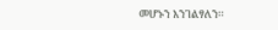መሆኑን እንገልፃለን፡፡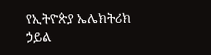የኢትዮጵያ ኤሌክትሪክ ኃይል